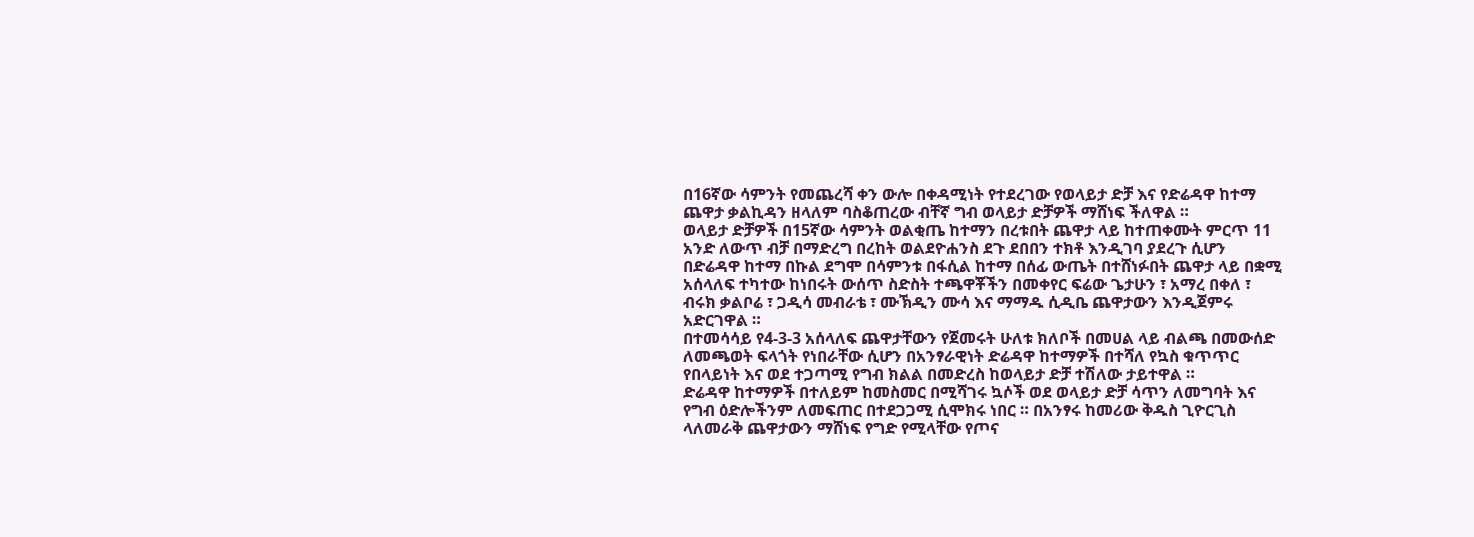በ16ኛው ሳምንት የመጨረሻ ቀን ውሎ በቀዳሚነት የተደረገው የወላይታ ድቻ እና የድሬዳዋ ከተማ ጨዋታ ቃልኪዳን ዘላለም ባስቆጠረው ብቸኛ ግብ ወላይታ ድቻዎች ማሸነፍ ችለዋል ።
ወላይታ ድቻዎች በ15ኛው ሳምንት ወልቂጤ ከተማን በረቱበት ጨዋታ ላይ ከተጠቀሙት ምርጥ 11 አንድ ለውጥ ብቻ በማድረግ በረከት ወልደዮሐንስ ደጉ ደበበን ተክቶ እንዲገባ ያደረጉ ሲሆን በድሬዳዋ ከተማ በኩል ደግሞ በሳምንቱ በፋሲል ከተማ በሰፊ ውጤት በተሸነፉበት ጨዋታ ላይ በቋሚ አሰላለፍ ተካተው ከነበሩት ውሰጥ ስድስት ተጫዋቾችን በመቀየር ፍሬው ጌታሁን ፣ አማረ በቀለ ፣ ብሩክ ቃልቦሬ ፣ ጋዲሳ መብራቴ ፣ ሙኽዲን ሙሳ እና ማማዱ ሲዲቤ ጨዋታውን እንዲጀምሩ አድርገዋል ።
በተመሳሳይ የ4-3-3 አሰላለፍ ጨዋታቸውን የጀመሩት ሁለቱ ክለቦች በመሀል ላይ ብልጫ በመውሰድ ለመጫወት ፍላጎት የነበራቸው ሲሆን በአንፃራዊነት ድሬዳዋ ከተማዎች በተሻለ የኳስ ቁጥጥር የበላይነት እና ወደ ተጋጣሚ የግብ ክልል በመድረስ ከወላይታ ድቻ ተሽለው ታይተዋል ።
ድሬዳዋ ከተማዎች በተለይም ከመስመር በሚሻገሩ ኳሶች ወደ ወላይታ ድቻ ሳጥን ለመግባት እና የግብ ዕድሎችንም ለመፍጠር በተደጋጋሚ ሲሞክሩ ነበር ። በአንፃሩ ከመሪው ቅዱስ ጊዮርጊስ ላለመራቅ ጨዋታውን ማሸነፍ የግድ የሚላቸው የጦና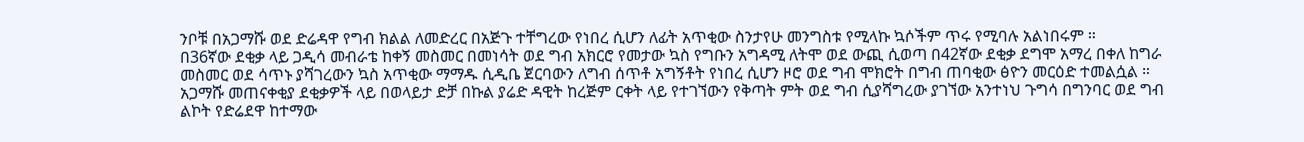ንቦቹ በአጋማሹ ወደ ድሬዳዋ የግብ ክልል ለመድረር በአጅጉ ተቸግረው የነበረ ሲሆን ለፊት አጥቂው ስንታየሁ መንግስቱ የሚላኩ ኳሶችም ጥሩ የሚባሉ አልነበሩም ።
በ36ኛው ደቂቃ ላይ ጋዲሳ መብራቴ ከቀኝ መስመር በመነሳት ወደ ግብ አክርሮ የመታው ኳስ የግቡን አግዳሚ ለትሞ ወደ ውጪ ሲወጣ በ42ኛው ደቂቃ ደግሞ አማረ በቀለ ከግራ መስመር ወደ ሳጥኑ ያሻገረውን ኳስ አጥቂው ማማዱ ሲዲቤ ጀርባውን ለግብ ሰጥቶ አግኝቶት የነበረ ሲሆን ዞሮ ወደ ግብ ሞክሮት በግብ ጠባቂው ፅዮን መርዕድ ተመልሷል ።
አጋማሹ መጠናቀቂያ ደቂቃዎች ላይ በወላይታ ድቻ በኩል ያሬድ ዳዊት ከረጅም ርቀት ላይ የተገኘውን የቅጣት ምት ወደ ግብ ሲያሻግረው ያገኘው አንተነህ ጉግሳ በግንባር ወደ ግብ ልኮት የድሬደዋ ከተማው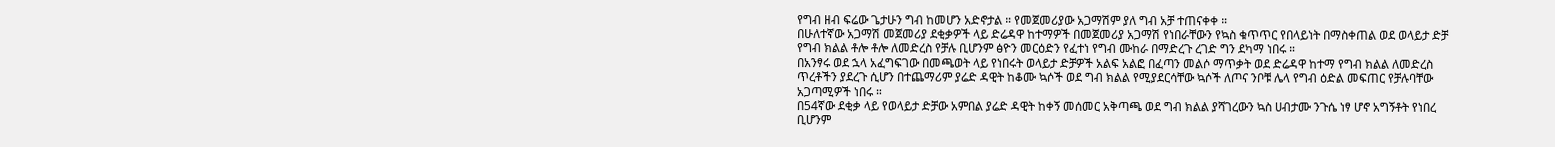የግብ ዘብ ፍሬው ጌታሁን ግብ ከመሆን አድኖታል ። የመጀመሪያው አጋማሽም ያለ ግብ አቻ ተጠናቀቀ ።
በሁለተኛው አጋማሽ መጀመሪያ ደቂቃዎች ላይ ድሬዳዋ ከተማዎች በመጀመሪያ አጋማሽ የነበራቸውን የኳስ ቁጥጥር የበላይነት በማስቀጠል ወደ ወላይታ ድቻ የግብ ክልል ቶሎ ቶሎ ለመድረስ የቻሉ ቢሆንም ፅዮን መርዕድን የፈተነ የግብ ሙከራ በማድረጉ ረገድ ግን ደካማ ነበሩ ።
በአንፃሩ ወደ ኋላ አፈግፍገው በመጫወት ላይ የነበሩት ወላይታ ድቻዎች አልፍ አልፎ በፈጣን መልሶ ማጥቃት ወደ ድሬዳዋ ከተማ የግብ ክልል ለመድረስ ጥረቶችን ያደረጉ ሲሆን በተጨማሪም ያሬድ ዳዊት ከቆሙ ኳሶች ወደ ግብ ክልል የሚያደርሳቸው ኳሶች ለጦና ንቦቹ ሌላ የግብ ዕድል መፍጠር የቻሉባቸው አጋጣሚዎች ነበሩ ።
በ54ኛው ደቂቃ ላይ የወላይታ ድቻው አምበል ያሬድ ዳዊት ከቀኝ መሰመር አቅጣጫ ወደ ግብ ክልል ያሻገረውን ኳስ ሀብታሙ ንጉሴ ነፃ ሆኖ አግኝቶት የነበረ ቢሆንም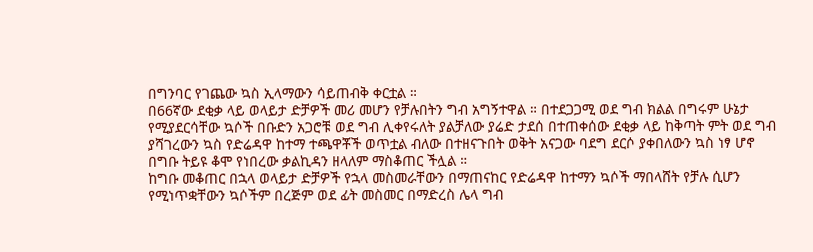በግንባር የገጨው ኳስ ኢላማውን ሳይጠብቅ ቀርቷል ።
በ66ኛው ደቂቃ ላይ ወላይታ ድቻዎች መሪ መሆን የቻሉበትን ግብ አግኝተዋል ። በተደጋጋሚ ወደ ግብ ክልል በግሩም ሁኔታ የሚያደርሳቸው ኳሶች በቡድን አጋሮቹ ወደ ግብ ሊቀየሩለት ያልቻለው ያሬድ ታደሰ በተጠቀሰው ደቂቃ ላይ ከቅጣት ምት ወደ ግብ ያሻገረውን ኳስ የድሬዳዋ ከተማ ተጫዋቾች ወጥቷል ብለው በተዘናጉበት ወቅት አናጋው ባደግ ደርሶ ያቀበለውን ኳስ ነፃ ሆኖ በግቡ ትይዩ ቆሞ የነበረው ቃልኪዳን ዘላለም ማስቆጠር ችሏል ።
ከግቡ መቆጠር በኋላ ወላይታ ድቻዎች የኋላ መስመራቸውን በማጠናከር የድሬዳዋ ከተማን ኳሶች ማበላሸት የቻሉ ሲሆን የሚነጥቋቸውን ኳሶችም በረጅም ወደ ፊት መስመር በማድረስ ሌላ ግብ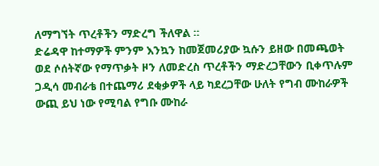ለማግኘት ጥረቶችን ማድረግ ችለዋል ።
ድሬዳዋ ከተማዎች ምንም እንኳን ከመጀመሪያው ኳሱን ይዘው በመጫወት ወደ ሶሰትኛው የማጥቃት ዞን ለመድረስ ጥረቶችን ማድረጋቸውን ቢቀጥሉም ጋዲሳ መብራቴ በተጨማሪ ደቂቃዎች ላይ ካደረጋቸው ሁለት የግብ ሙከራዎች ውጪ ይህ ነው የሚባል የግቡ ሙከራ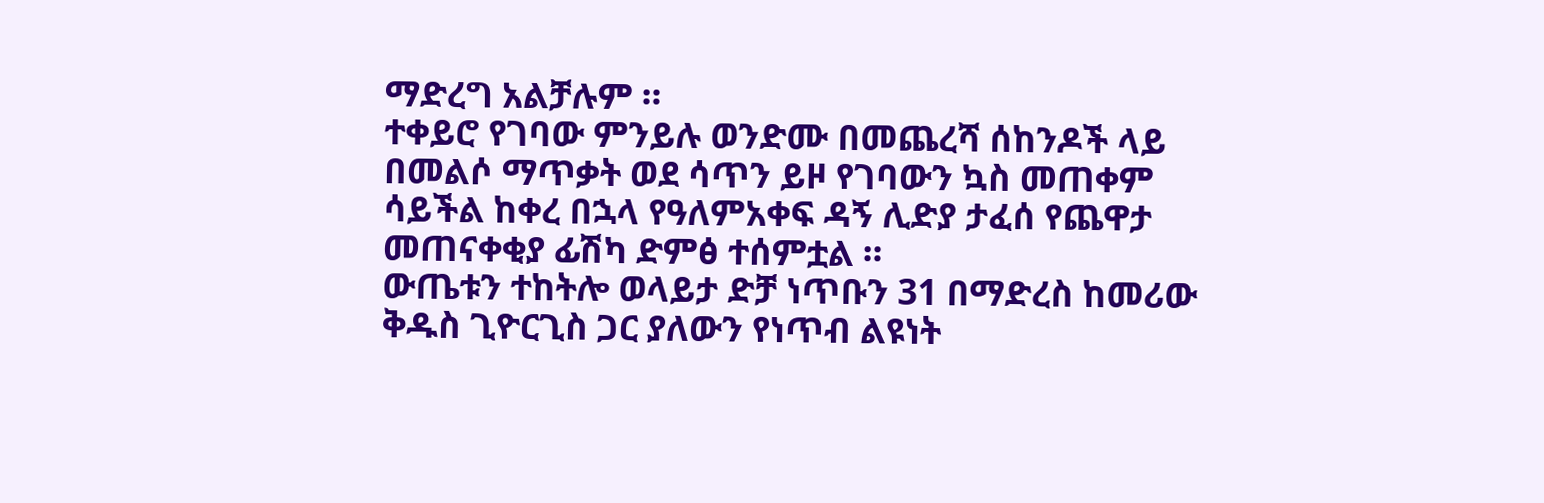ማድረግ አልቻሉም ።
ተቀይሮ የገባው ምንይሉ ወንድሙ በመጨረሻ ሰከንዶች ላይ በመልሶ ማጥቃት ወደ ሳጥን ይዞ የገባውን ኳስ መጠቀም ሳይችል ከቀረ በኋላ የዓለምአቀፍ ዳኝ ሊድያ ታፈሰ የጨዋታ መጠናቀቂያ ፊሽካ ድምፅ ተሰምቷል ።
ውጤቱን ተከትሎ ወላይታ ድቻ ነጥቡን 31 በማድረስ ከመሪው ቅዱስ ጊዮርጊስ ጋር ያለውን የነጥብ ልዩነት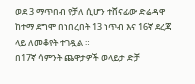ወደ 3 ማጥበብ የቻለ ሲሆን ተሸናፊው ድሬዳዋ ከተማ ደግሞ በነበረበት 13 ነጥብ እና 16ኛ ደረጃ ላይ ለመቆየት ተገዷል ።
በ17ኛ ሳምንት ጨዋታዎች ወላይታ ድቻ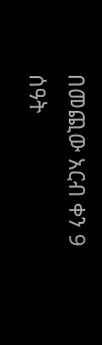በመጪው አርብ ቀን 9 ሰዓት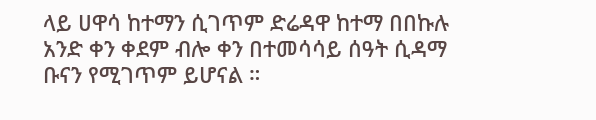ላይ ሀዋሳ ከተማን ሲገጥም ድሬዳዋ ከተማ በበኩሉ አንድ ቀን ቀደም ብሎ ቀን በተመሳሳይ ሰዓት ሲዳማ ቡናን የሚገጥም ይሆናል ።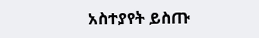አስተያየት ይስጡ